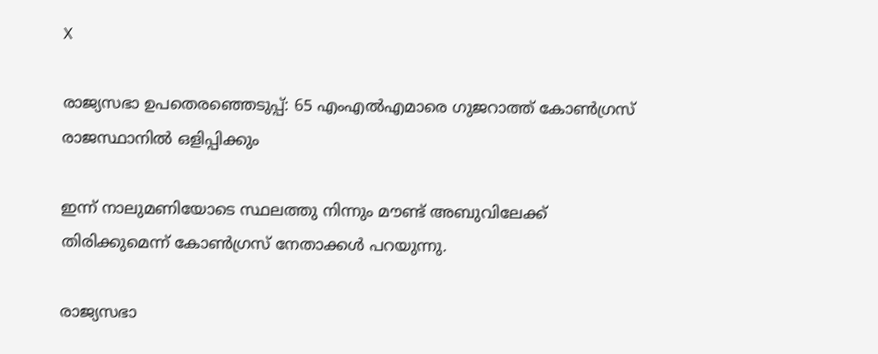X

രാജ്യസഭാ ഉപതെരഞ്ഞെടുപ്പ്: 65 എംഎൽഎമാരെ ഗുജറാത്ത് കോൺഗ്രസ് രാജസ്ഥാനിൽ ഒളിപ്പിക്കും

ഇന്ന് നാലുമണിയോടെ സ്ഥലത്തു നിന്നും മൗണ്ട് അബുവിലേക്ക് തിരിക്കുമെന്ന് കോൺഗ്രസ് നേതാക്കൾ പറയുന്നു.

രാജ്യസഭാ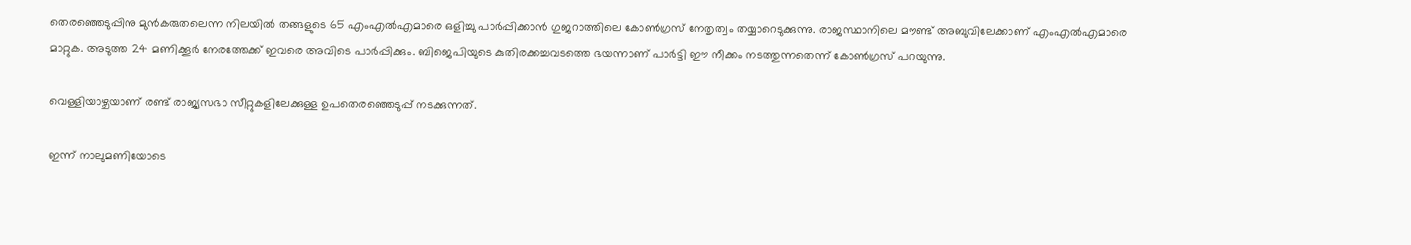തെരഞ്ഞെടുപ്പിനു മുൻകരുതലെന്ന നിലയിൽ തങ്ങളുടെ 65 എംഎൽഎമാരെ ഒളിച്ചു പാർപ്പിക്കാൻ ഗുജറാത്തിലെ കോൺഗ്രസ് നേതൃത്വം തയ്യാറെടുക്കുന്നു. രാജസ്ഥാനിലെ മൗണ്ട് അബുവിലേക്കാണ് എംഎൽഎമാരെ മാറ്റുക. അടുത്ത 24 മണിക്കൂർ നേരത്തേക്ക് ഇവരെ അവിടെ പാർപ്പിക്കും. ബിജെപിയുടെ കുതിരക്കച്ചവടത്തെ ഭയന്നാണ് പാർട്ടി ഈ നീക്കം നടത്തുന്നതെന്ന് കോൺഗ്രസ് പറയുന്നു.

വെള്ളിയാഴ്ചയാണ് രണ്ട് രാജ്യസഭാ സീറ്റുകളിലേക്കുള്ള ഉപതെരഞ്ഞെടുപ്പ് നടക്കുന്നത്.

ഇന്ന് നാലുമണിയോടെ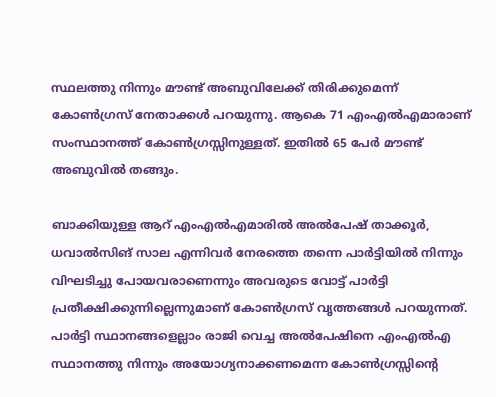സ്ഥലത്തു നിന്നും മൗണ്ട് അബുവിലേക്ക് തിരിക്കുമെന്ന് കോൺഗ്രസ് നേതാക്കൾ പറയുന്നു. ആകെ 71 എംഎൽഎമാരാണ് സംസ്ഥാനത്ത് കോണ്‍ഗ്രസ്സിനുള്ളത്. ഇതിൽ 65 പേർ മൗണ്ട് അബുവിൽ തങ്ങും.

ബാക്കിയുള്ള ആറ് എംഎൽഎമാരിൽ അൽപേഷ് താക്കൂർ, ധവാൽസിങ് സാല എന്നിവര്‍ നേരത്തെ തന്നെ പാർട്ടിയിൽ നിന്നും വിഘടിച്ചു പോയവരാണെന്നും അവരുടെ വോട്ട് പാർട്ടി പ്രതീക്ഷിക്കുന്നില്ലെന്നുമാണ് കോൺഗ്രസ് വൃത്തങ്ങൾ പറയുന്നത്. പാർട്ടി സ്ഥാനങ്ങളെല്ലാം രാജി വെച്ച അൽപേഷിനെ എംഎൽ‌എ സ്ഥാനത്തു നിന്നും അയോഗ്യനാക്കണമെന്ന കോൺഗ്രസ്സിന്റെ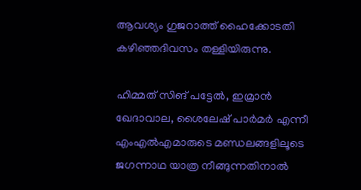ആവശ്യം ഗുജറാത്ത് ഹൈക്കോടതി കഴിഞ്ഞദിവസം തള്ളിയിരുന്നു.

ഹിമ്മത് സിങ് പട്ടേൽ, ഇമ്രാൻ ഖേദാവാല, ശൈലേഷ് പാർമർ എന്നീ എംഎൽഎമാരുടെ മണ്ഡലങ്ങളിലൂടെ ജഗന്നാഥ യാത്ര നീങ്ങുന്നതിനാൽ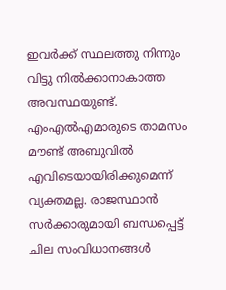ഇവർക്ക് സ്ഥലത്തു നിന്നും വിട്ടു നിൽക്കാനാകാത്ത അവസ്ഥയുണ്ട്. എംഎൽഎമാരുടെ താമസം മൗണ്ട് അബുവില്‍ എവിടെയായിരിക്കുമെന്ന് വ്യക്തമല്ല. രാജസ്ഥാൻ സർക്കാരുമായി ബന്ധപ്പെട്ട് ചില സംവിധാനങ്ങള്‍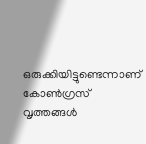ഒരുക്കിയിട്ടുണ്ടെന്നാണ് കോൺഗ്രസ് വൃത്തങ്ങൾ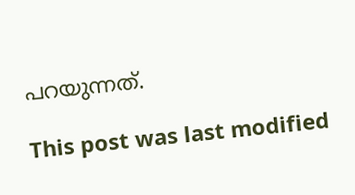പറയുന്നത്.

This post was last modified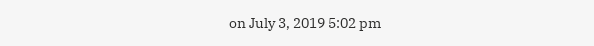on July 3, 2019 5:02 pm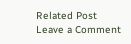Related Post
Leave a Comment